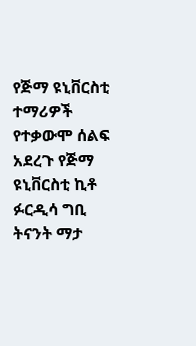የጅማ ዩኒቨርስቲ ተማሪዎች የተቃውሞ ሰልፍ አደረጉ የጅማ ዩኒቨርስቲ ኪቶ ፉርዲሳ ግቢ ትናንት ማታ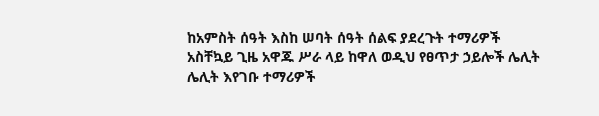ከአምስት ሰዓት እስከ ሠባት ሰዓት ሰልፍ ያደረጉት ተማሪዎች አስቸኳይ ጊዜ አዋጁ ሥራ ላይ ከዋለ ወዲህ የፀጥታ ኃይሎች ሌሊት ሌሊት እየገቡ ተማሪዎች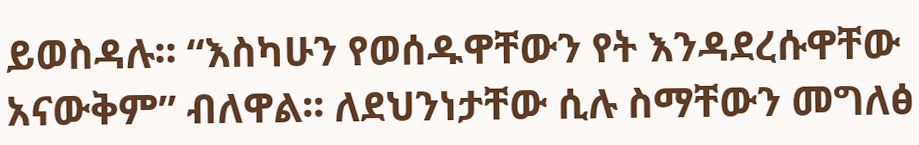ይወስዳሉ፡፡ “እስካሁን የወሰዱዋቸውን የት እንዳደረሱዋቸው አናውቅም” ብለዋል፡፡ ለደህንነታቸው ሲሉ ስማቸውን መግለፅ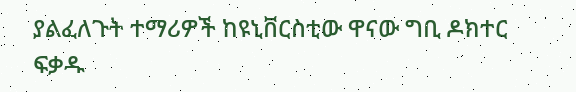ያልፈለጉት ተማሪዎች ከዩኒቨርስቲው ዋናው ግቢ ዶክተር ፍቃዱ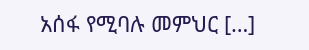አሰፋ የሚባሉ መምህር […]